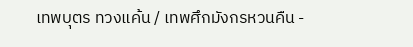เทพบุตร ทวงแค้น / เทพศึกมังกรหวนคืน -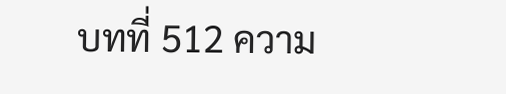บทที่ 512 ความ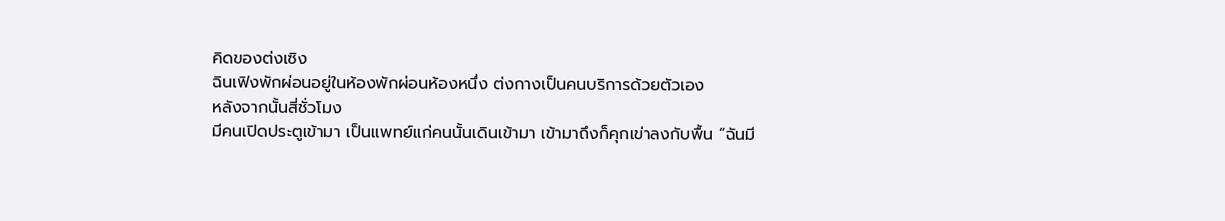คิดของต่งเซิง
ฉินเฟิงพักผ่อนอยู่ในห้องพักผ่อนห้องหนึ่ง ต่งกางเป็นคนบริการด้วยตัวเอง
หลังจากนั้นสี่ชั่วโมง
มีคนเปิดประตูเข้ามา เป็นแพทย์แก่คนนั้นเดินเข้ามา เข้ามาถึงก็คุกเข่าลงกับพื้น “ฉันมี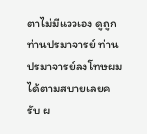ตาไม่มีแววเอง ดูถูกท่านปรมาจารย์ ท่านปรมาจารย์ลงโทษผมได้ตามสบายเลยครับ ผ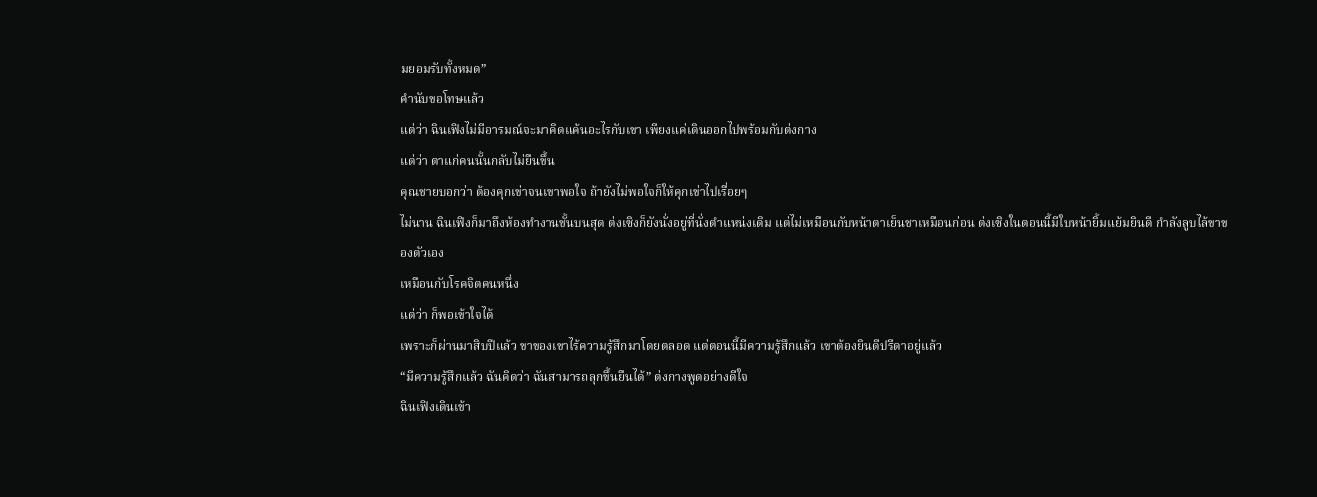มยอมรับทั้งหมด”
คำนับขอโทษแล้ว
แต่ว่า ฉินเฟิงไม่มีอารมณ์จะมาคิดแค้นอะไรกับเขา เพียงแค่เดินออกไปพร้อมกับต่งกาง
แต่ว่า ตาแก่คนนั้นกลับไม่ยืนขึ้น
คุณชายบอกว่า ต้องคุกเข่าจนเขาพอใจ ถ้ายังไม่พอใจก็ให้คุกเข่าไปเรื่อยๆ
ไม่นาน ฉินเฟิงก็มาถึงห้องทำงานชั้นบนสุด ต่งเซิงก็ยังนั่งอยู่ที่นั่งตำแหน่งเดิม แต่ไม่เหมือนกับหน้าตาเย็นชาเหมือนก่อน ต่งเซิงในตอนนี้มีใบหน้ายิ้มแย้มยินดี กำลังลูบไล้ขาของตัวเอง
เหมือนกับโรคจิตคนหนึ่ง
แต่ว่า ก็พอเข้าใจได้
เพราะก็ผ่านมาสิบปีแล้ว ขาของเขาไร้ความรู้สึกมาโดยตลอด แต่ตอนนี้มีความรู้สึกแล้ว เขาต้องยินดีปรีดาอยู่แล้ว
“มีความรู้สึกแล้ว ฉันคิดว่า ฉันสามารถลุกขึ้นยืนได้” ต่งกางพูดอย่างดีใจ
ฉินเฟิงเดินเข้า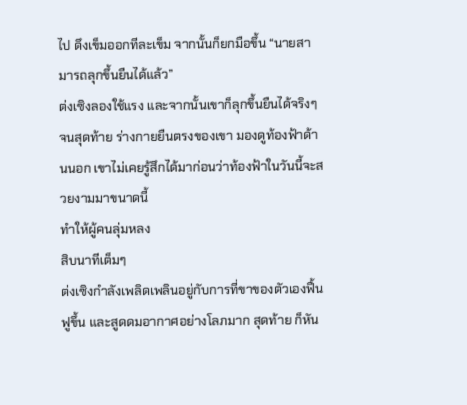ไป ดึงเข็มออกทีละเข็ม จากนั้นก็ยกมือขึ้น “นายสามารถลุกขึ้นยืนได้แล้ว”
ต่งเซิงลองใช้แรง และจากนั้นเขาก็ลุกขึ้นยืนได้จริงๆ จนสุดท้าย ร่างกายยืนตรงของเขา มองดูท้องฟ้าด้านนอก เขาไม่เคยรู้สึกได้มาก่อนว่าท้องฟ้าในวันนี้จะสวยงามมาขนาดนี้
ทำให้ผู้คนลุ่มหลง
สิบนาทีเต็มๆ
ต่งเซิงกำลังเพลิดเพลินอยู่กับการที่ขาของตัวเองฟื้นฟูขึ้น และสูดดมอากาศอย่างโลภมาก สุดท้าย ก็หัน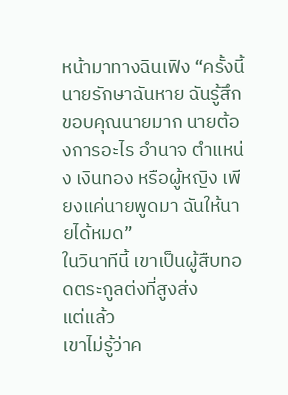หน้ามาทางฉินเฟิง “ครั้งนี้นายรักษาฉันหาย ฉันรู้สึกขอบคุณนายมาก นายต้องการอะไร อำนาจ ตำแหน่ง เงินทอง หรือผู้หญิง เพียงแค่นายพูดมา ฉันให้นายได้หมด”
ในวินาทีนี้ เขาเป็นผู้สืบทอดตระกูลต่งที่สูงส่ง
แต่แล้ว
เขาไม่รู้ว่าค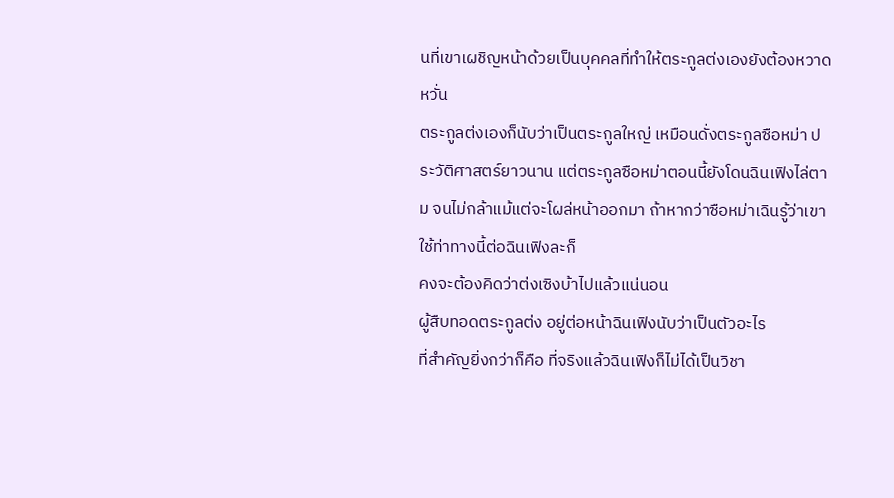นที่เขาเผชิญหน้าด้วยเป็นบุคคลที่ทำให้ตระกูลต่งเองยังต้องหวาดหวั่น
ตระกูลต่งเองก็นับว่าเป็นตระกูลใหญ่ เหมือนดั่งตระกูลซือหม่า ประวัติศาสตร์ยาวนาน แต่ตระกูลซือหม่าตอนนี้ยังโดนฉินเฟิงไล่ตาม จนไม่กล้าแม้แต่จะโผล่หน้าออกมา ถ้าหากว่าซือหม่าเฉินรู้ว่าเขาใช้ท่าทางนี้ต่อฉินเฟิงละก็
คงจะต้องคิดว่าต่งเซิงบ้าไปแล้วแน่นอน
ผู้สืบทอดตระกูลต่ง อยู่ต่อหน้าฉินเฟิงนับว่าเป็นตัวอะไร
ที่สำคัญยิ่งกว่าก็คือ ที่จริงแล้วฉินเฟิงก็ไม่ได้เป็นวิชา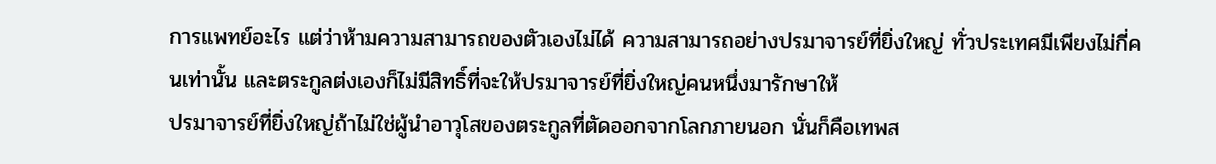การแพทย์อะไร แต่ว่าห้ามความสามารถของตัวเองไม่ได้ ความสามารถอย่างปรมาจารย์ที่ยิ่งใหญ่ ทั่วประเทศมีเพียงไม่กี่คนเท่านั้น และตระกูลต่งเองก็ไม่มีสิทธิ์ที่จะให้ปรมาจารย์ที่ยิ่งใหญ่คนหนึ่งมารักษาให้
ปรมาจารย์ที่ยิ่งใหญ่ถ้าไม่ใช่ผู้นำอาวุโสของตระกูลที่ตัดออกจากโลกภายนอก นั่นก็คือเทพส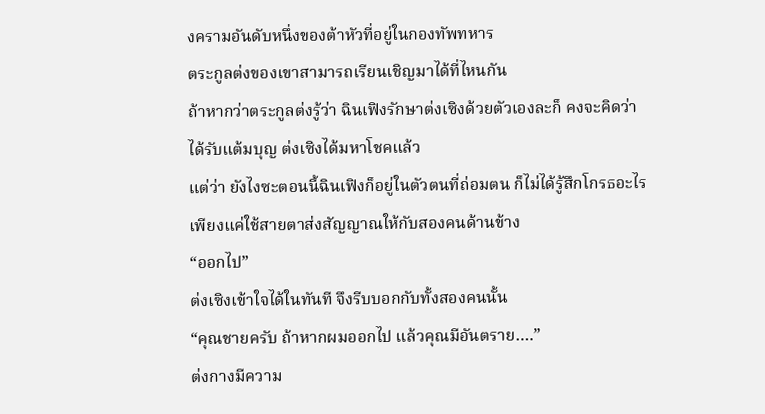งครามอันดับหนึ่งของต้าหัวที่อยู่ในกองทัพทหาร
ตระกูลต่งของเขาสามารถเรียนเชิญมาได้ที่ไหนกัน
ถ้าหากว่าตระกูลต่งรู้ว่า ฉินเฟิงรักษาต่งเซิงด้วยตัวเองละก็ คงจะคิดว่าได้รับแต้มบุญ ต่งเซิงได้มหาโชคแล้ว
แต่ว่า ยังไงซะตอนนี้ฉินเฟิงก็อยู่ในตัวตนที่ถ่อมตน ก็ไม่ได้รู้สึกโกรธอะไร เพียงแค่ใช้สายตาส่งสัญญาณให้กับสองคนด้านข้าง
“ออกไป”
ต่งเซิงเข้าใจได้ในทันที จึงรีบบอกกับทั้งสองคนนั้น
“คุณชายครับ ถ้าหากผมออกไป แล้วคุณมีอันตราย….”
ต่งกางมีความ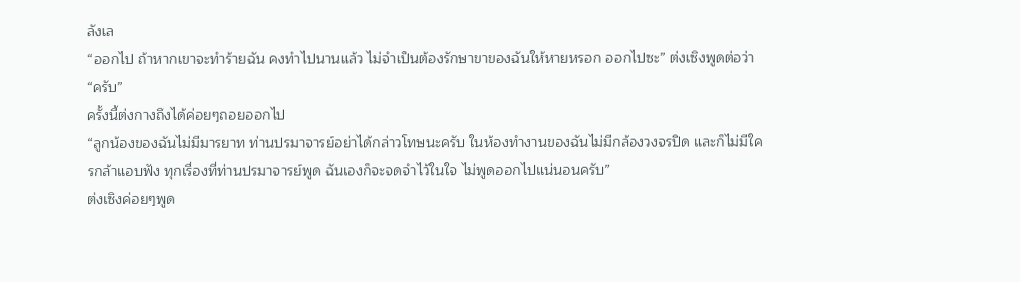ลังเล
“ออกไป ถ้าหากเขาจะทำร้ายฉัน คงทำไปนานแล้ว ไม่จำเป็นต้องรักษาขาของฉันให้หายหรอก ออกไปซะ” ต่งเซิงพูดต่อว่า
“ครับ”
ครั้งนี้ต่งกางถึงได้ค่อยๆถอยออกไป
“ลูกน้องของฉันไม่มีมารยาท ท่านปรมาจารย์อย่าได้กล่าวโทษนะครับ ในห้องทำงานของฉันไม่มีกล้องวงจรปิด และก็ไม่มีใครกล้าแอบฟัง ทุกเรื่องที่ท่านปรมาจารย์พูด ฉันเองก็จะจดจำไว้ในใจ ไม่พูดออกไปแน่นอนครับ”
ต่งเซิงค่อยๆพูด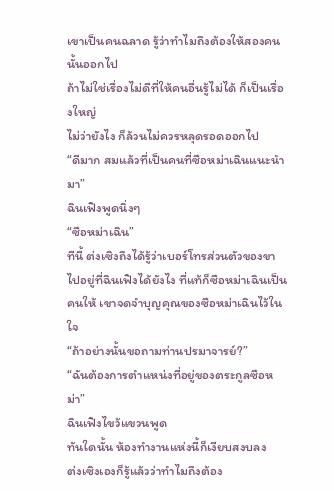เขาเป็นคนฉลาด รู้ว่าทำไมถึงต้องให้สองคนนั้นออกไป
ถ้าไม่ใช่เรื่องไม่ดีที่ให้คนอื่นรู้ไม่ได้ ก็เป็นเรื่องใหญ่
ไม่ว่ายังไง ก็ล้วนไม่ควรหลุดรอดออกไป
“ดีมาก สมแล้วที่เป็นคนที่ซือหม่าเฉินแนะนำมา”
ฉินเฟิงพูดนิ่งๆ
“ซือหม่าเฉิน”
ทีนี้ ต่งเซิงถึงได้รู้ว่าเบอร์โทรส่วนตัวของขาไปอยู่ที่ฉินเฟิงได้ยังไง ที่แท้ก็ซือหม่าเฉินเป็นคนให้ เขาจดจำบุญคุณของซือหม่าเฉินไว้ในใจ
“ถ้าอย่างนั้นขอถามท่านปรมาจารย์?”
“ฉันต้องการตำแหน่งที่อยู่ของตระกูลซือหม่า”
ฉินเฟิงไขว้แขวนพูด
ทันใดนั้น ห้องทำงานแห่งนี้ก็เงียบสงบลง
ต่งเซิงเองก็รู้แล้วว่าทำไมถึงต้อง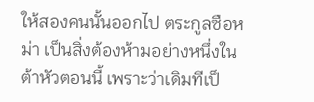ให้สองคนนั้นออกไป ตระกูลซือหม่า เป็นสิ่งต้องห้ามอย่างหนึ่งในต้าหัวตอนนี้ เพราะว่าเดิมทีเป็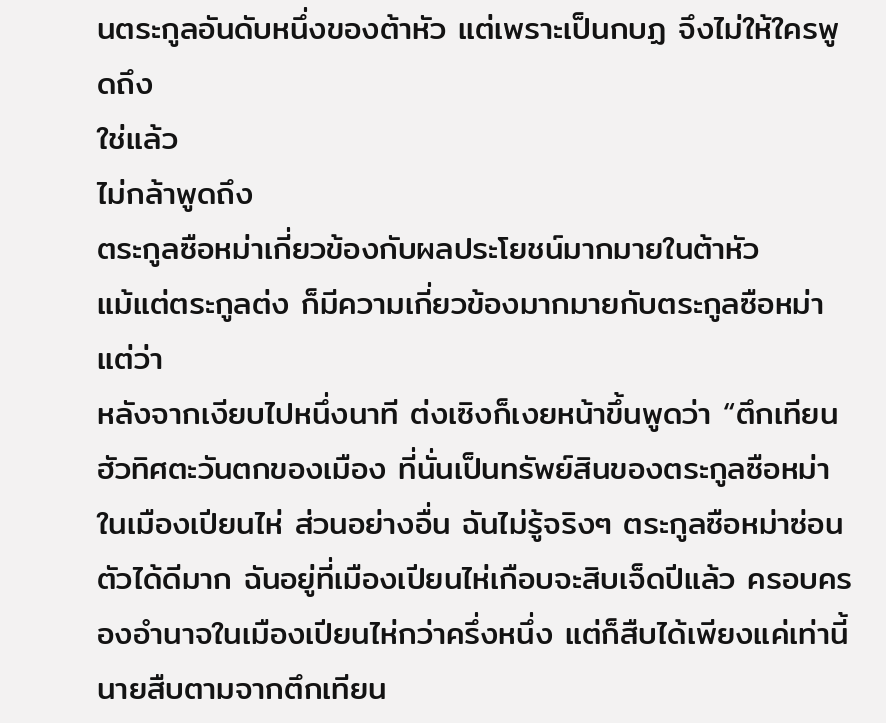นตระกูลอันดับหนึ่งของต้าหัว แต่เพราะเป็นกบฏ จึงไม่ให้ใครพูดถึง
ใช่แล้ว
ไม่กล้าพูดถึง
ตระกูลซือหม่าเกี่ยวข้องกับผลประโยชน์มากมายในต้าหัว
แม้แต่ตระกูลต่ง ก็มีความเกี่ยวข้องมากมายกับตระกูลซือหม่า
แต่ว่า
หลังจากเงียบไปหนึ่งนาที ต่งเซิงก็เงยหน้าขึ้นพูดว่า “ตึกเทียนฮัวทิศตะวันตกของเมือง ที่นั่นเป็นทรัพย์สินของตระกูลซือหม่าในเมืองเปียนไห่ ส่วนอย่างอื่น ฉันไม่รู้จริงๆ ตระกูลซือหม่าซ่อนตัวได้ดีมาก ฉันอยู่ที่เมืองเปียนไห่เกือบจะสิบเจ็ดปีแล้ว ครอบครองอำนาจในเมืองเปียนไห่กว่าครึ่งหนึ่ง แต่ก็สืบได้เพียงแค่เท่านี้ นายสืบตามจากตึกเทียน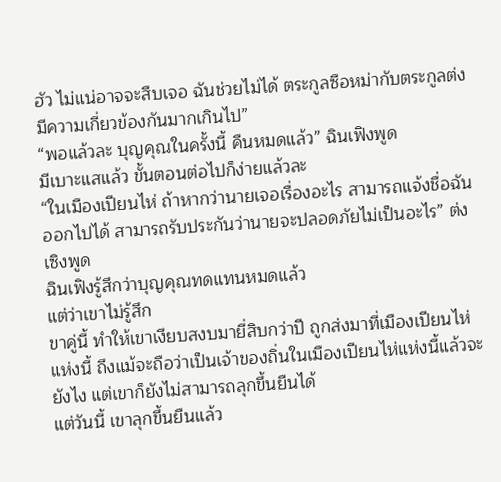ฮัว ไม่แน่อาจจะสืบเจอ ฉันช่วยไม่ได้ ตระกูลซือหม่ากับตระกูลต่งมีความเกี่ยวข้องกันมากเกินไป”
“พอแล้วละ บุญคุณในครั้งนี้ คืนหมดแล้ว” ฉินเฟิงพูด
มีเบาะแสแล้ว ขั้นตอนต่อไปก็ง่ายแล้วละ
“ในเมืองเปียนไห่ ถ้าหากว่านายเจอเรื่องอะไร สามารถแจ้งชื่อฉันออกไปได้ สามารถรับประกันว่านายจะปลอดภัยไม่เป็นอะไร” ต่งเซิงพูด
ฉินเฟิงรู้สึกว่าบุญคุณทดแทนหมดแล้ว
แต่ว่าเขาไม่รู้สึก
ขาคู่นี้ ทำให้เขาเงียบสงบมายี่สิบกว่าปี ถูกส่งมาที่เมืองเปียนไห่แห่งนี้ ถึงแม้จะถือว่าเป็นเจ้าของถิ่นในเมืองเปียนไห่แห่งนี้แล้วจะยังไง แต่เขาก็ยังไม่สามารถลุกขึ้นยืนได้
แต่วันนี้ เขาลุกขึ้นยืนแล้ว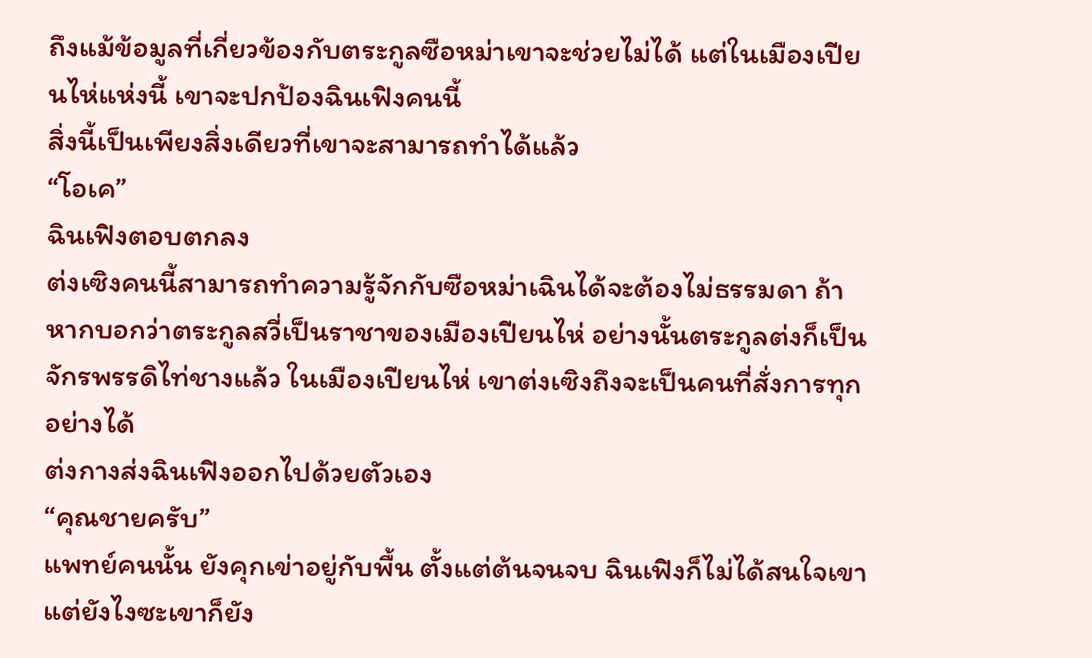ถึงแม้ข้อมูลที่เกี่ยวข้องกับตระกูลซือหม่าเขาจะช่วยไม่ได้ แต่ในเมืองเปียนไห่แห่งนี้ เขาจะปกป้องฉินเฟิงคนนี้
สิ่งนี้เป็นเพียงสิ่งเดียวที่เขาจะสามารถทำได้แล้ว
“โอเค”
ฉินเฟิงตอบตกลง
ต่งเซิงคนนี้สามารถทำความรู้จักกับซือหม่าเฉินได้จะต้องไม่ธรรมดา ถ้าหากบอกว่าตระกูลสวี่เป็นราชาของเมืองเปียนไห่ อย่างนั้นตระกูลต่งก็เป็นจักรพรรดิไท่ชางแล้ว ในเมืองเปียนไห่ เขาต่งเซิงถึงจะเป็นคนที่สั่งการทุกอย่างได้
ต่งกางส่งฉินเฟิงออกไปด้วยตัวเอง
“คุณชายครับ”
แพทย์คนนั้น ยังคุกเข่าอยู่กับพื้น ตั้งแต่ต้นจนจบ ฉินเฟิงก็ไม่ได้สนใจเขา แต่ยังไงซะเขาก็ยัง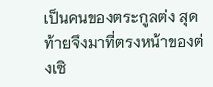เป็นคนของตระกูลต่ง สุดท้ายจึงมาที่ตรงหน้าของต่งเซิ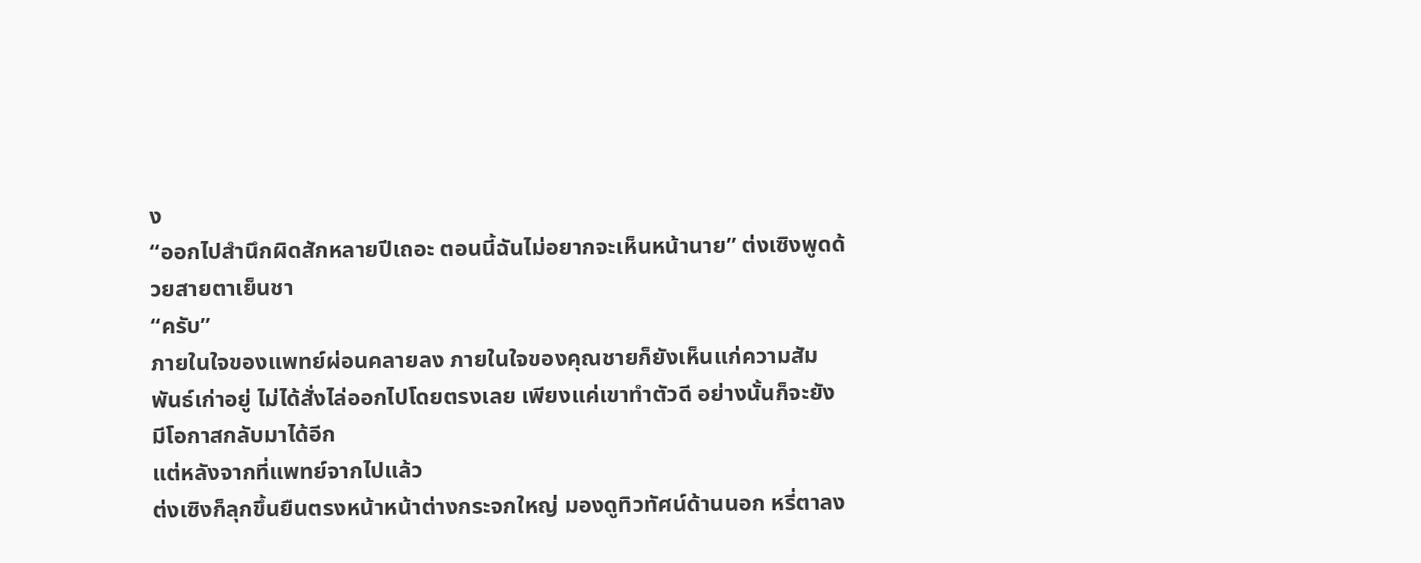ง
“ออกไปสำนึกผิดสักหลายปีเถอะ ตอนนี้ฉันไม่อยากจะเห็นหน้านาย” ต่งเซิงพูดด้วยสายตาเย็นชา
“ครับ”
ภายในใจของแพทย์ผ่อนคลายลง ภายในใจของคุณชายก็ยังเห็นแก่ความสัมพันธ์เก่าอยู่ ไม่ได้สั่งไล่ออกไปโดยตรงเลย เพียงแค่เขาทำตัวดี อย่างนั้นก็จะยังมีโอกาสกลับมาได้อีก
แต่หลังจากที่แพทย์จากไปแล้ว
ต่งเซิงก็ลุกขึ้นยืนตรงหน้าหน้าต่างกระจกใหญ่ มองดูทิวทัศน์ด้านนอก หรี่ตาลง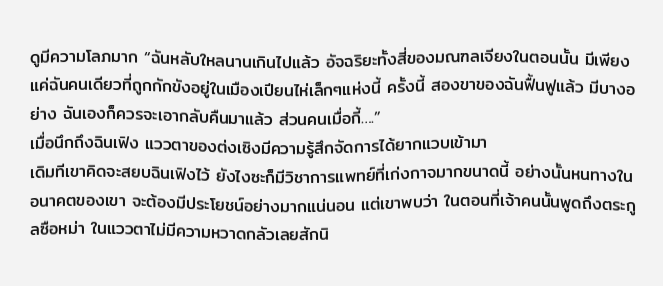ดูมีความโลภมาก “ฉันหลับใหลนานเกินไปแล้ว อัจฉริยะทั้งสี่ของมณฑลเจียงในตอนนั้น มีเพียงแค่ฉันคนเดียวที่ถูกกักขังอยู่ในเมืองเปียนไห่เล็กๆแห่งนี้ ครั้งนี้ สองขาของฉันฟื้นฟูแล้ว มีบางอย่าง ฉันเองก็ควรจะเอากลับคืนมาแล้ว ส่วนคนเมื่อกี้….”
เมื่อนึกถึงฉินเฟิง แววตาของต่งเซิงมีความรู้สึกจัดการได้ยากแวบเข้ามา
เดิมทีเขาคิดจะสยบฉินเฟิงไว้ ยังไงซะก็มีวิชาการแพทย์ที่เก่งกาจมากขนาดนี้ อย่างนั้นหนทางในอนาคตของเขา จะต้องมีประโยชน์อย่างมากแน่นอน แต่เขาพบว่า ในตอนที่เจ้าคนนั้นพูดถึงตระกูลซือหม่า ในแววตาไม่มีความหวาดกลัวเลยสักนิ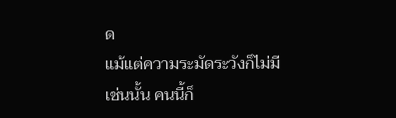ด
แม้แต่ความระมัดระวังก็ไม่มี
เช่นนั้น คนนี้ก็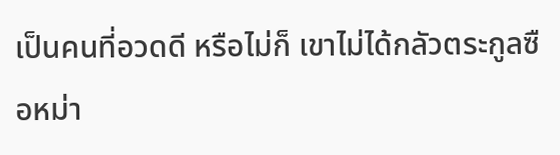เป็นคนที่อวดดี หรือไม่ก็ เขาไม่ได้กลัวตระกูลซือหม่า